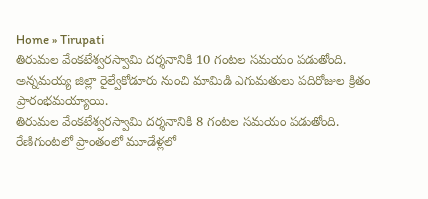Home » Tirupati
తిరుమల వేంకటేశ్వరస్వామి దర్శనానికి 10 గంటల సమయం పడుతోంది.
అన్నమయ్య జిల్లా రైల్వేకోడూరు నుంచి మామిడి ఎగుమతులు పదిరోజుల క్రితం ప్రారంభమయ్యాయి.
తిరుమల వేంకటేశ్వరస్వామి దర్శనానికి 8 గంటల సమయం పడుతోంది.
రేణిగుంటలో ప్రాంతంలో మూడేళ్లలో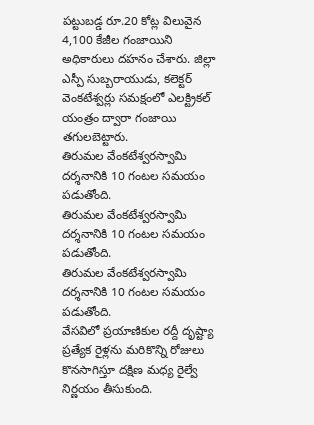పట్టుబడ్డ రూ.20 కోట్ల విలువైన 4,100 కేజీల గంజాయిని అధికారులు దహనం చేశారు. జిల్లా ఎస్పీ సుబ్బరాయుడు, కలెక్టర్ వెంకటేశ్వర్లు సమక్షంలో ఎలక్ట్రికల్ యంత్రం ద్వారా గంజాయి తగులబెట్టారు.
తిరుమల వేంకటేశ్వరస్వామి దర్శనానికి 10 గంటల సమయం పడుతోంది.
తిరుమల వేంకటేశ్వరస్వామి దర్శనానికి 10 గంటల సమయం పడుతోంది.
తిరుమల వేంకటేశ్వరస్వామి దర్శనానికి 10 గంటల సమయం పడుతోంది.
వేసవిలో ప్రయాణికుల రద్దీ దృష్ట్యా ప్రత్యేక రైళ్లను మరికొన్ని రోజులు కొనసాగిస్తూ దక్షిణ మధ్య రైల్వే నిర్ణయం తీసుకుంది.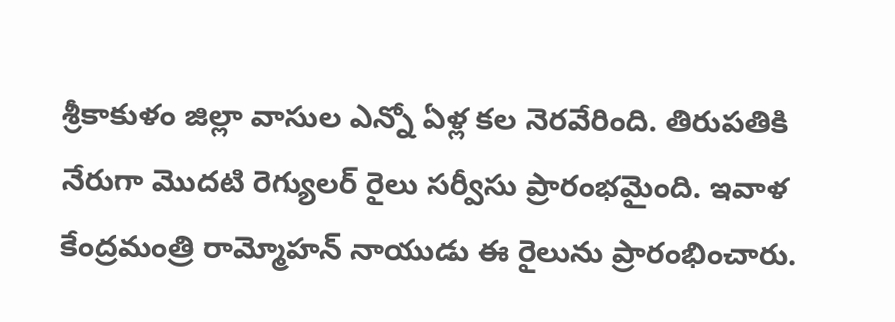శ్రీకాకుళం జిల్లా వాసుల ఎన్నో ఏళ్ల కల నెరవేరింది. తిరుపతికి నేరుగా మొదటి రెగ్యులర్ రైలు సర్వీసు ప్రారంభమైంది. ఇవాళ కేంద్రమంత్రి రామ్మోహన్ నాయుడు ఈ రైలును ప్రారంభించారు.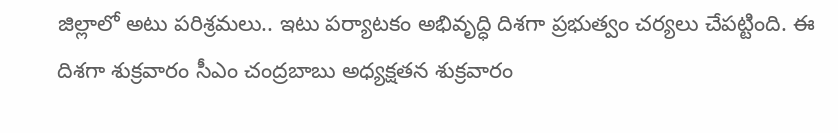జిల్లాలో అటు పరిశ్రమలు.. ఇటు పర్యాటకం అభివృద్ధి దిశగా ప్రభుత్వం చర్యలు చేపట్టింది. ఈ దిశగా శుక్రవారం సీఎం చంద్రబాబు అధ్యక్షతన శుక్రవారం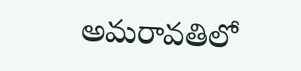అమరావతిలో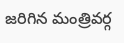జరిగిన మంత్రివర్గ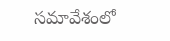సమావేశంలో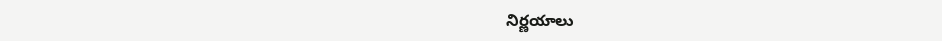నిర్ణయాలు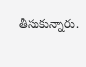తీసుకున్నారు.